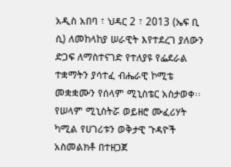አዲስ አበባ ፣ ህዳር 2 ፣ 2013 (ኤፍ ቢ ሲ) ለመከላከያ ሠራዊት እየተደረገ ያለውን ድጋፍ ለማስተናገድ የተለያዩ የፌደራል ተቋማትን ያሳተፈ ብሔራዊ ኮሚቴ መቋቋሙን የሰላም ሚኒስቴር አስታወቀ፡፡
የሠላም ሚኒስትሯ ወይዘሮ ሙፈሪሃት ካሚል የሀገሪቱን ወቅታዊ ጉዳዮች አስመልክቶ በተዘጋጀ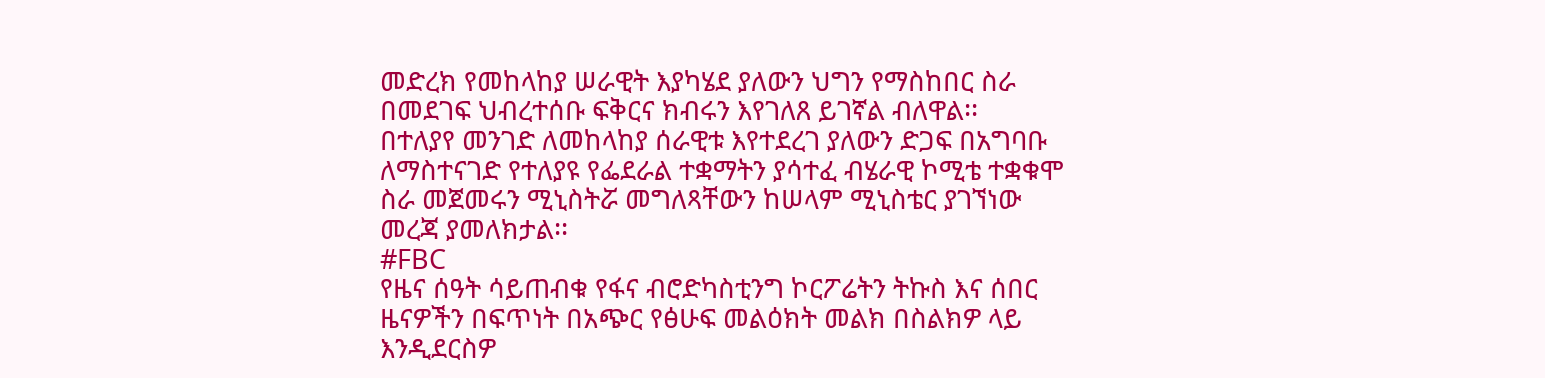መድረክ የመከላከያ ሠራዊት እያካሄደ ያለውን ህግን የማስከበር ስራ በመደገፍ ህብረተሰቡ ፍቅርና ክብሩን እየገለጸ ይገኛል ብለዋል፡፡
በተለያየ መንገድ ለመከላከያ ሰራዊቱ እየተደረገ ያለውን ድጋፍ በአግባቡ ለማስተናገድ የተለያዩ የፌደራል ተቋማትን ያሳተፈ ብሄራዊ ኮሚቴ ተቋቁሞ ስራ መጀመሩን ሚኒስትሯ መግለጻቸውን ከሠላም ሚኒስቴር ያገኘነው መረጃ ያመለክታል፡፡
#FBC
የዜና ሰዓት ሳይጠብቁ የፋና ብሮድካስቲንግ ኮርፖሬትን ትኩስ እና ሰበር ዜናዎችን በፍጥነት በአጭር የፅሁፍ መልዕክት መልክ በስልክዎ ላይ እንዲደርስዎ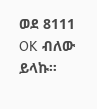ወደ 8111 OK ብለው ይላኩ።